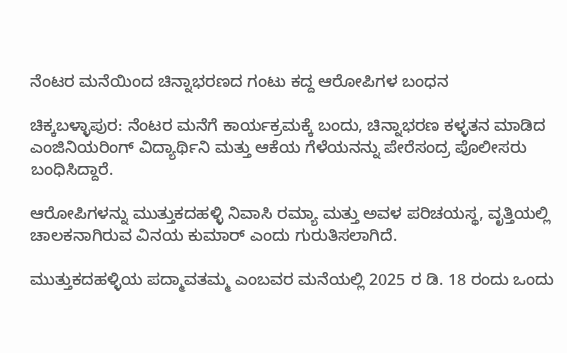ನೆಂಟರ ಮನೆಯಿಂದ ಚಿನ್ನಾಭರಣದ ಗಂಟು ಕದ್ದ ಆರೋಪಿಗಳ ಬಂಧನ

ಚಿಕ್ಕಬಳ್ಳಾಪುರ: ನೆಂಟರ ಮನೆಗೆ ಕಾರ್ಯಕ್ರಮಕ್ಕೆ ಬಂದು, ಚಿನ್ನಾಭರಣ ಕಳ್ಳತನ ಮಾಡಿದ ಎಂಜಿನಿಯರಿಂಗ್ ವಿದ್ಯಾರ್ಥಿನಿ ‌ಮತ್ತು ಆಕೆಯ ಗೆಳೆಯನನ್ನು ಪೇರೆಸಂದ್ರ ಪೊಲೀಸರು ಬಂಧಿಸಿದ್ದಾರೆ.

ಆರೋಪಿಗಳನ್ನು ಮುತ್ತುಕದಹಳ್ಳಿ ನಿವಾಸಿ ರಮ್ಯಾ ಮತ್ತು ಅವಳ ಪರಿಚಯಸ್ಥ, ವೃತ್ತಿಯಲ್ಲಿ ಚಾಲಕನಾಗಿರುವ ವಿನಯ ಕುಮಾರ್ ಎಂದು ಗುರುತಿಸಲಾಗಿದೆ.

ಮುತ್ತುಕದಹಳ್ಳಿಯ ಪದ್ಮಾವತಮ್ಮ ಎಂಬವರ ಮನೆಯಲ್ಲಿ 2025 ರ ಡಿ. 18 ರಂದು ಒಂದು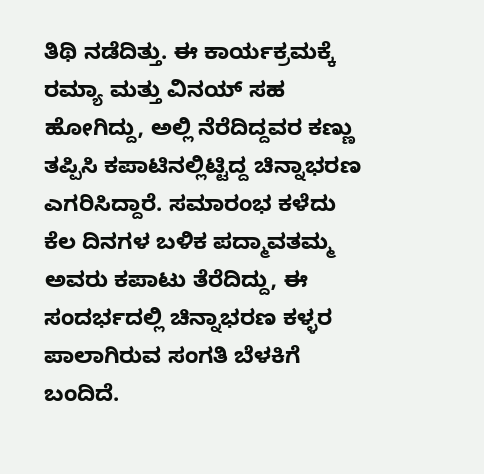ತಿಥಿ ನಡೆದಿತ್ತು. ಈ ಕಾರ್ಯಕ್ರಮಕ್ಕೆ ರಮ್ಯಾ ಮತ್ತು ವಿನಯ್ ಸಹ ಹೋಗಿದ್ದು, ಅಲ್ಲಿ ನೆರೆದಿದ್ದವರ ಕಣ್ಣು ತಪ್ಪಿಸಿ ಕಪಾಟಿನಲ್ಲಿಟ್ಟಿದ್ದ ಚಿನ್ನಾಭರಣ ಎಗರಿಸಿದ್ದಾರೆ. ಸಮಾರಂಭ ಕಳೆದು ಕೆಲ ದಿನಗಳ ಬಳಿಕ ಪದ್ಮಾವತಮ್ಮ ಅವರು ಕಪಾಟು ತೆರೆದಿದ್ದು, ಈ ಸಂದರ್ಭದಲ್ಲಿ ಚಿನ್ನಾಭರಣ ಕಳ್ಳರ ಪಾಲಾಗಿರುವ ಸಂಗತಿ ಬೆಳಕಿಗೆ ಬಂದಿದೆ.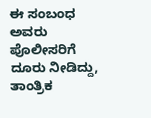ಈ ಸಂಬಂಧ ಅವರು ಪೊಲೀಸರಿಗೆ ದೂರು ನೀಡಿದ್ದು, ತಾಂತ್ರಿಕ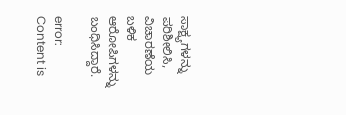ಸಾಕ್ಷ್ಯಗಳನ್ನು ಪರಿಶೀಲಿಸಿ, ವಿಚಾರಣೆಯ ಬಳಿಕ ಆರೋಪಿಗಳನ್ನು ಬಂಧಿಸಿದ್ದಾರೆ.

error: Content is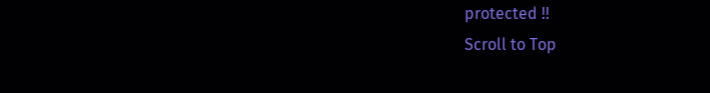protected !!
Scroll to Top